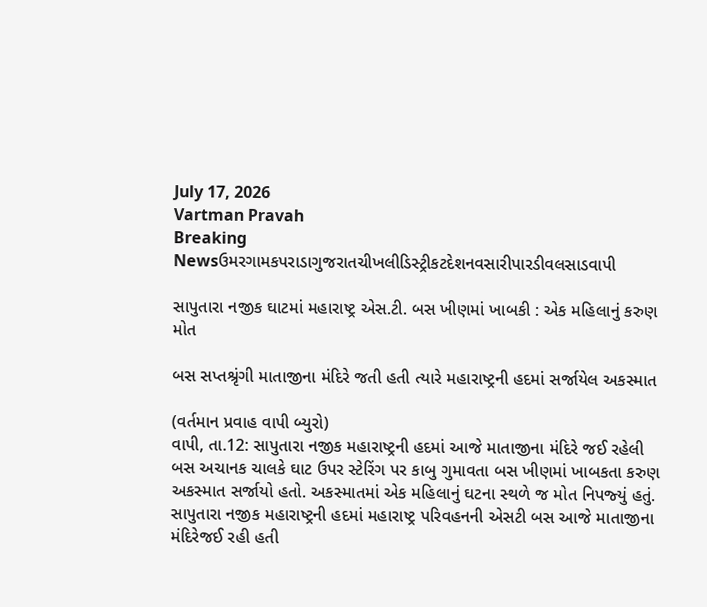July 17, 2026
Vartman Pravah
Breaking Newsઉમરગામકપરાડાગુજરાતચીખલીડિસ્ટ્રીકટદેશનવસારીપારડીવલસાડવાપી

સાપુતારા નજીક ઘાટમાં મહારાષ્‍ટ્ર એસ.ટી. બસ ખીણમાં ખાબકી : એક મહિલાનું કરુણ મોત

બસ સપ્તશ્રૃંગી માતાજીના મંદિરે જતી હતી ત્‍યારે મહારાષ્‍ટ્રની હદમાં સર્જાયેલ અકસ્‍માત

(વર્તમાન પ્રવાહ વાપી બ્‍યુરો)
વાપી, તા.12: સાપુતારા નજીક મહારાષ્‍ટ્રની હદમાં આજે માતાજીના મંદિરે જઈ રહેલી બસ અચાનક ચાલકે ઘાટ ઉપર સ્‍ટેરિંગ પર કાબુ ગુમાવતા બસ ખીણમાં ખાબકતા કરુણ અકસ્‍માત સર્જાયો હતો. અકસ્‍માતમાં એક મહિલાનું ઘટના સ્‍થળે જ મોત નિપજ્‍યું હતું.
સાપુતારા નજીક મહારાષ્‍ટ્રની હદમાં મહારાષ્‍ટ્ર પરિવહનની એસટી બસ આજે માતાજીના મંદિરેજઈ રહી હતી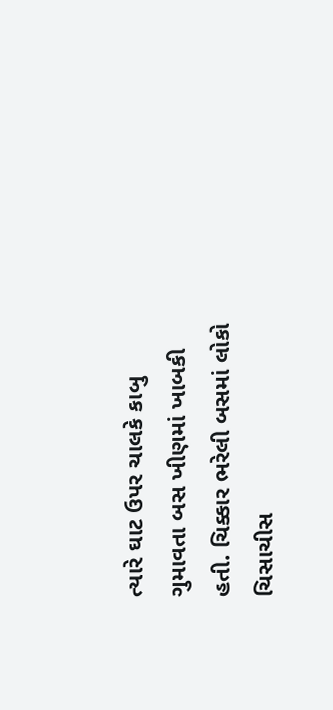ત્‍યારે ઘાટ ઉપર ચાલકે કાબુ ગુમાવતા બસ ખીણમાં ખાબકી હતી. ચિક્કાર ભરેલી બસમાં લોકો ચિસાચીસ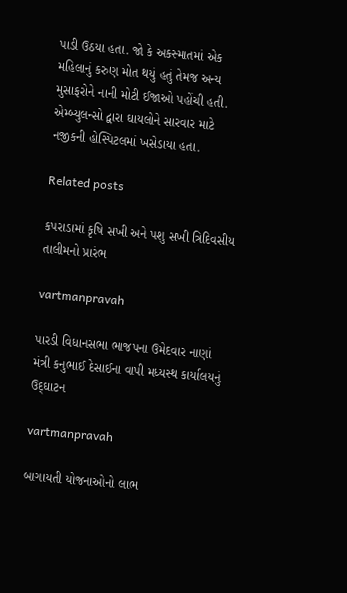પાડી ઉઠયા હતા. જો કે અકસ્‍માતમાં એક મહિલાનું કરુણ મોત થયું હતું તેમજ અન્‍ય મુસાફરોને નાની મોટી ઈજાઓ પહોંચી હતી. એમ્‍બ્‍યુલન્‍સો દ્વારા ઘાયલોને સારવાર માટે નજીકની હોસ્‍પિટલમાં ખસેડાયા હતા.

Related posts

કપરાડામાં કૃષિ સખી અને પશુ સખી ત્રિદિવસીય તાલીમનો પ્રારંભ

vartmanpravah

પારડી વિધાનસભા ભાજપના ઉમેદવાર નાણાં મંત્રી કનુભાઈ દેસાઈના વાપી મધ્‍યસ્‍થ કાર્યાલયનું ઉદ્‌ઘાટન

vartmanpravah

બાગાયતી યોજનાઓનો લાભ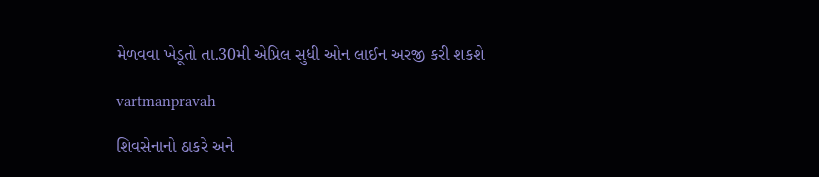મેળવવા ખેડૂતો તા.30મી એપ્રિલ સુધી ઓન લાઈન અરજી કરી શકશે

vartmanpravah

શિવસેનાનો ઠાકરે અને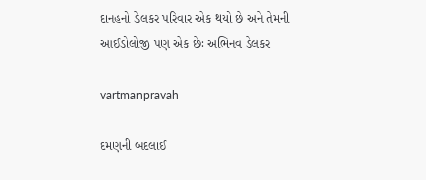દાનહનો ડેલકર પરિવાર એક થયો છે અને તેમની આઈડોલોજી પણ એક છેઃ અભિનવ ડેલકર

vartmanpravah

દમણની બદલાઈ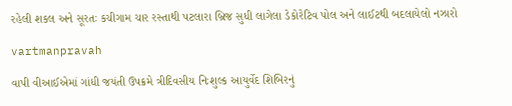રહેલી શકલ અને સૂરતઃ કચીગામ ચાર રસ્‍તાથી પટલારા બ્રિજ સુધી લાગેલા ડેકોરેટિવ પોલ અને લાઈટથી બદલાયેલો નઝારો

vartmanpravah

વાપી વીઆઈએમાં ગાંધી જયંતી ઉપક્રમે ત્રીદિવસીય નિઃશુલ્‍ક આયુર્વેદ શિબિરનું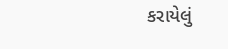કરાયેલું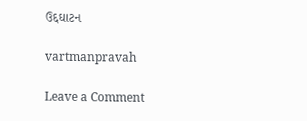ઉદ્દઘાટન

vartmanpravah

Leave a Comment